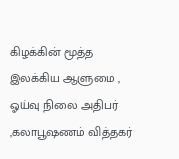கிழக்கின் மூத்த இலக்கிய ஆளுமை , ஓய்வு நிலை அதிபர் ,கலாபூஷணம் வித்தகர்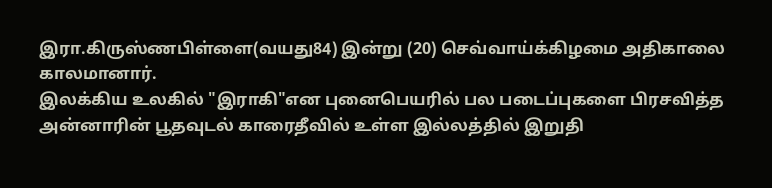இரா.கிருஸ்ணபிள்ளை(வயது84) இன்று (20) செவ்வாய்க்கிழமை அதிகாலை காலமானார்.
இலக்கிய உலகில் "இராகி"என புனைபெயரில் பல படைப்புகளை பிரசவித்த அன்னாரின் பூதவுடல் காரைதீவில் உள்ள இல்லத்தில் இறுதி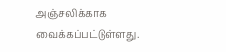அஞ்சலிக்காக வைக்கப்பட்டுள்ளது.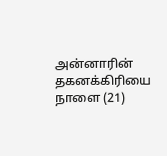அன்னாரின் தகனக்கிரியை நாளை (21)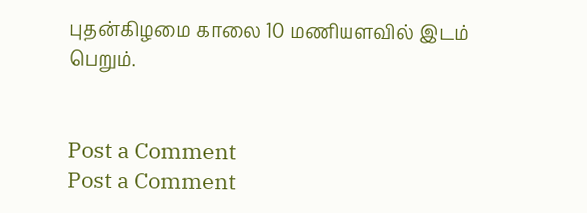புதன்கிழமை காலை 10 மணியளவில் இடம் பெறும்.


Post a Comment
Post a Comment